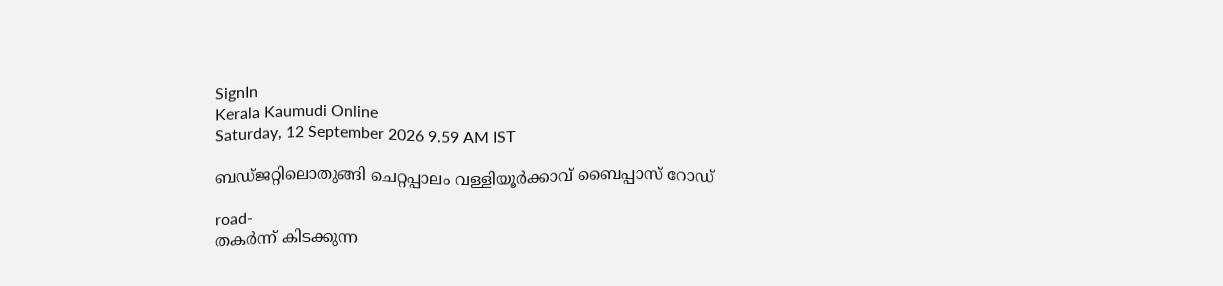SignIn
Kerala Kaumudi Online
Saturday, 12 September 2026 9.59 AM IST

ബഡ്ജറ്റിലൊതുങ്ങി ചെറ്റപ്പാലം വള്ളിയൂർക്കാവ് ബൈപ്പാസ് റോഡ്

road-
തകർന്ന് കിടക്കുന്ന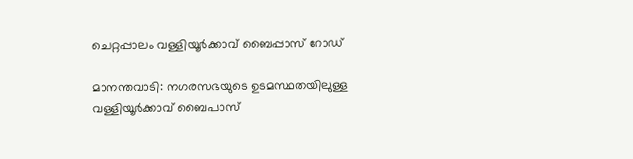ചെറ്റപ്പാലം വള്ളിയൂർക്കാവ് ബൈപ്പാസ് റോഡ്

മാനന്തവാടി: നഗരസഭയുടെ ഉടമസ്ഥതയിലുള്ള വള്ളിയൂർക്കാവ് ബൈപാസ്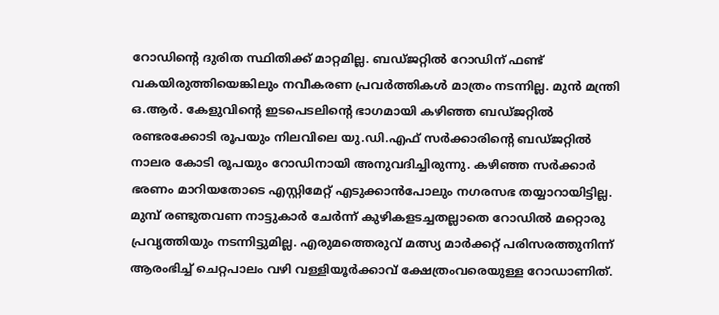റോഡിന്റെ ദുരിത സ്ഥിതിക്ക് മാറ്റമില്ല. ബഡ്ജറ്റിൽ റോഡിന് ഫണ്ട് വകയിരുത്തിയെങ്കിലും നവീകരണ പ്രവർത്തികൾ മാത്രം നടന്നില്ല. മുൻ മന്ത്രി ഒ.ആർ. കേളുവിന്റെ ഇടപെടലിന്റെ ഭാഗമായി കഴിഞ്ഞ ബഡ്ജറ്റിൽ രണ്ടരക്കോടി രൂപയും നിലവിലെ യു.ഡി.എഫ് സർക്കാരിന്റെ ബഡ്ജറ്റിൽ നാലര കോടി രൂപയും റോഡിനായി അനുവദിച്ചിരുന്നു. കഴിഞ്ഞ സർക്കാർ ഭരണം മാറിയതോടെ എസ്റ്റിമേറ്റ് എടുക്കാൻപോലും നഗരസഭ തയ്യാറായിട്ടില്ല. മുമ്പ് രണ്ടുതവണ നാട്ടുകാർ ചേർന്ന് കുഴികളടച്ചതല്ലാതെ റോഡിൽ മറ്റൊരു പ്രവൃത്തിയും നടന്നിട്ടുമില്ല. എരുമത്തെരുവ് മത്സ്യ മാർക്കറ്റ് പരിസരത്തുനിന്ന് ആരംഭിച്ച് ചെറ്റപാലം വഴി വള്ളിയൂർക്കാവ് ക്ഷേത്രംവരെയുള്ള റോഡാണിത്.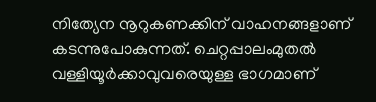നിത്യേന നൂറുകണക്കിന് വാഹനങ്ങളാണ് കടന്നുപോകുന്നത്. ചെറ്റപ്പാലംമുതൽ വള്ളിയൂർക്കാവുവരെയുള്ള ഭാഗമാണ്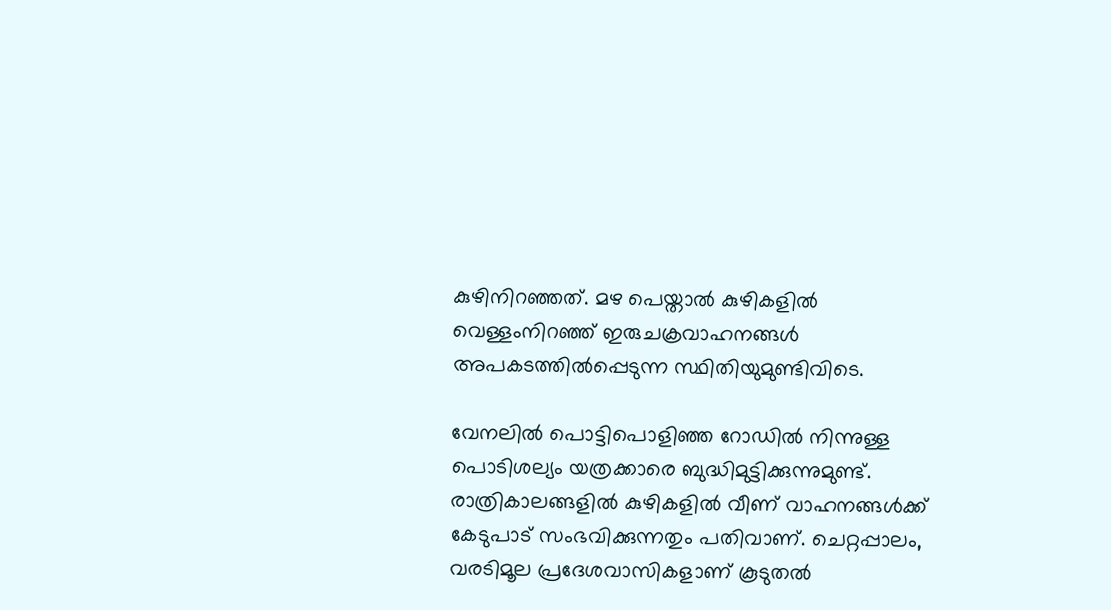കുഴിനിറഞ്ഞത്. മഴ പെയ്താൽ കുഴികളിൽ വെള്ളംനിറഞ്ഞ് ഇരുചക്രവാഹനങ്ങൾ അപകടത്തിൽപ്പെടുന്ന സ്ഥിതിയുമുണ്ടിവിടെ.

വേനലിൽ പൊട്ടിപൊളിഞ്ഞ റോഡിൽ നിന്നുള്ള പൊടിശല്യം യത്രക്കാരെ ബുദ്ധിമുട്ടിക്കുന്നുമുണ്ട്. രാത്രികാലങ്ങളിൽ കുഴികളിൽ വീണ് വാഹനങ്ങൾക്ക് കേടുപാട് സംഭവിക്കുന്നതും പതിവാണ്. ചെറ്റപ്പാലം, വരടിമൂല പ്രദേശവാസികളാണ് കൂടുതൽ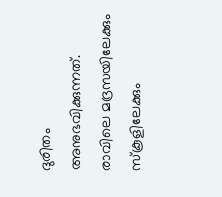ദുരിതം അനുഭവിക്കുന്നത്. രാവിലെ മദ്രസയിലേക്കും സ്‌കൂളിലേക്കും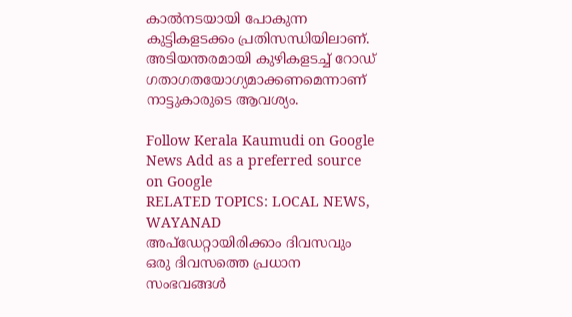കാൽനടയായി പോകുന്ന കുട്ടികളടക്കം പ്രതിസന്ധിയിലാണ്. അടിയന്തരമായി കുഴികളടച്ച് റോഡ്
ഗതാഗതയോഗ്യമാക്കണമെന്നാണ് നാട്ടുകാരുടെ ആവശ്യം.

Follow Kerala Kaumudi on Google News Add as a preferred source on Google
RELATED TOPICS: LOCAL NEWS, WAYANAD
അപ്ഡേറ്റായിരിക്കാം ദിവസവും
ഒരു ദിവസത്തെ പ്രധാന സംഭവങ്ങൾ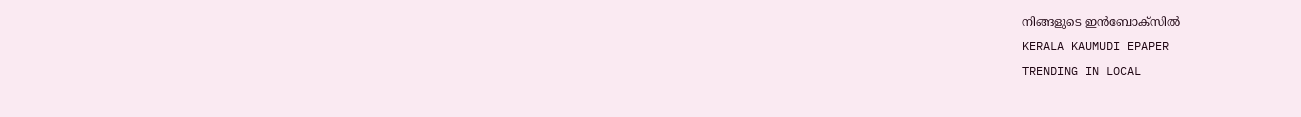നിങ്ങളുടെ ഇൻബോക്സിൽ
KERALA KAUMUDI EPAPER
TRENDING IN LOCAL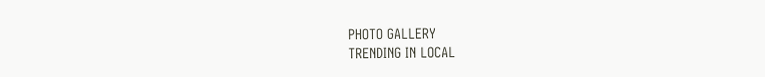PHOTO GALLERY
TRENDING IN LOCAL